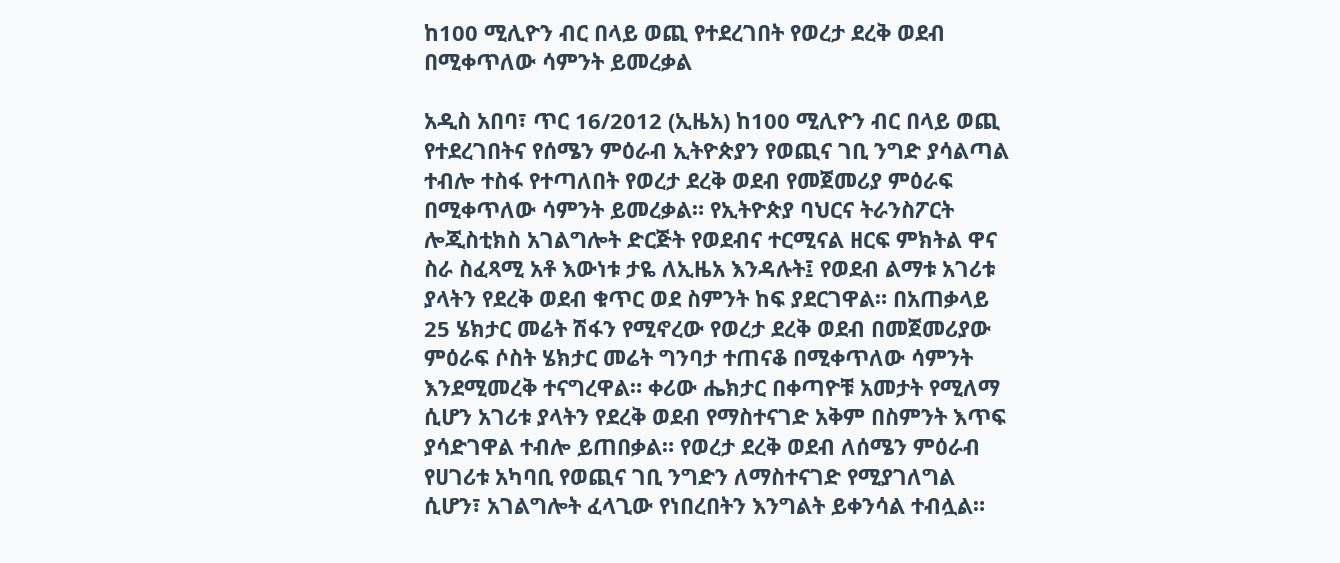ከ100 ሚሊዮን ብር በላይ ወጪ የተደረገበት የወረታ ደረቅ ወደብ በሚቀጥለው ሳምንት ይመረቃል

አዲስ አበባ፣ ጥር 16/2012 (ኢዜአ) ከ100 ሚሊዮን ብር በላይ ወጪ የተደረገበትና የሰሜን ምዕራብ ኢትዮጵያን የወጪና ገቢ ንግድ ያሳልጣል ተብሎ ተስፋ የተጣለበት የወረታ ደረቅ ወደብ የመጀመሪያ ምዕራፍ በሚቀጥለው ሳምንት ይመረቃል። የኢትዮጵያ ባህርና ትራንስፖርት ሎጂስቲክስ አገልግሎት ድርጅት የወደብና ተርሚናል ዘርፍ ምክትል ዋና ስራ ስፈጻሚ አቶ እውነቱ ታዬ ለኢዜአ እንዳሉት፤ የወደብ ልማቱ አገሪቱ ያላትን የደረቅ ወደብ ቁጥር ወደ ስምንት ከፍ ያደርገዋል። በአጠቃላይ 25 ሄክታር መሬት ሽፋን የሚኖረው የወረታ ደረቅ ወደብ በመጀመሪያው ምዕራፍ ሶስት ሄክታር መሬት ግንባታ ተጠናቆ በሚቀጥለው ሳምንት እንደሚመረቅ ተናግረዋል። ቀሪው ሔክታር በቀጣዮቹ አመታት የሚለማ ሲሆን አገሪቱ ያላትን የደረቅ ወደብ የማስተናገድ አቅም በስምንት እጥፍ ያሳድገዋል ተብሎ ይጠበቃል። የወረታ ደረቅ ወደብ ለሰሜን ምዕራብ የሀገሪቱ አካባቢ የወጪና ገቢ ንግድን ለማስተናገድ የሚያገለግል ሲሆን፣ አገልግሎት ፈላጊው የነበረበትን እንግልት ይቀንሳል ተብሏል።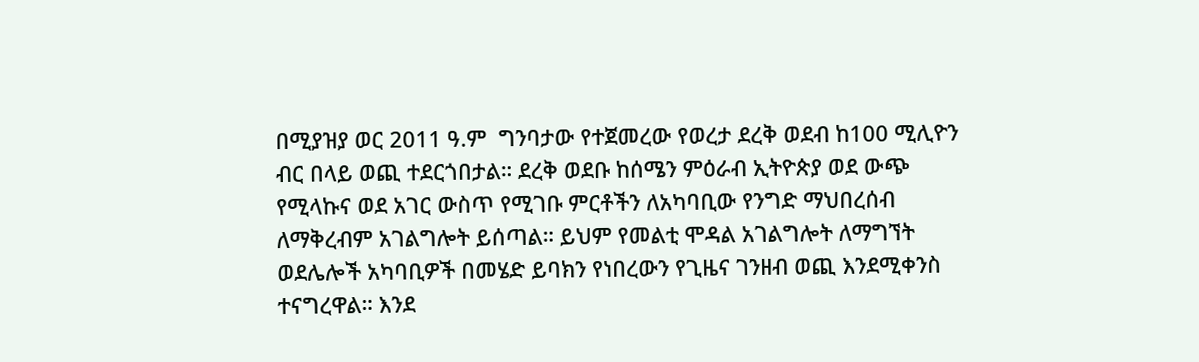በሚያዝያ ወር 2011 ዓ.ም  ግንባታው የተጀመረው የወረታ ደረቅ ወደብ ከ100 ሚሊዮን ብር በላይ ወጪ ተደርጎበታል። ደረቅ ወደቡ ከሰሜን ምዕራብ ኢትዮጵያ ወደ ውጭ የሚላኩና ወደ አገር ውስጥ የሚገቡ ምርቶችን ለአካባቢው የንግድ ማህበረሰብ ለማቅረብም አገልግሎት ይሰጣል። ይህም የመልቲ ሞዳል አገልግሎት ለማግኘት ወደሌሎች አካባቢዎች በመሄድ ይባክን የነበረውን የጊዜና ገንዘብ ወጪ እንደሚቀንስ ተናግረዋል። እንደ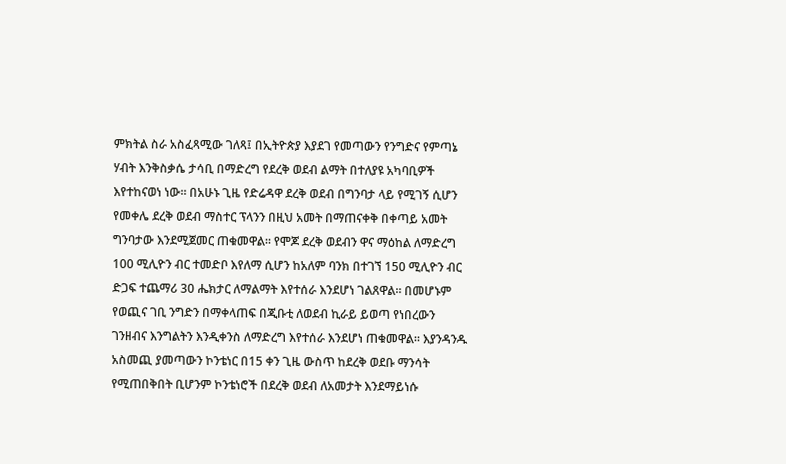ምክትል ስራ አስፈጻሚው ገለጻ፤ በኢትዮጵያ እያደገ የመጣውን የንግድና የምጣኔ ሃብት እንቅስቃሴ ታሳቢ በማድረግ የደረቅ ወደብ ልማት በተለያዩ አካባቢዎች እየተከናወነ ነው። በአሁኑ ጊዜ የድሬዳዋ ደረቅ ወደብ በግንባታ ላይ የሚገኝ ሲሆን የመቀሌ ደረቅ ወደብ ማስተር ፕላንን በዚህ አመት በማጠናቀቅ በቀጣይ አመት ግንባታው እንደሚጀመር ጠቁመዋል። የሞጆ ደረቅ ወደብን ዋና ማዕከል ለማድረግ 100 ሚሊዮን ብር ተመድቦ እየለማ ሲሆን ከአለም ባንክ በተገኘ 150 ሚሊዮን ብር ድጋፍ ተጨማሪ 30 ሔክታር ለማልማት እየተሰራ እንደሆነ ገልጸዋል። በመሆኑም የወጪና ገቢ ንግድን በማቀላጠፍ በጂቡቲ ለወደብ ኪራይ ይወጣ የነበረውን ገንዘብና እንግልትን እንዲቀንስ ለማድረግ እየተሰራ እንደሆነ ጠቁመዋል። እያንዳንዱ አስመጪ ያመጣውን ኮንቴነር በ15 ቀን ጊዜ ውስጥ ከደረቅ ወደቡ ማንሳት የሚጠበቅበት ቢሆንም ኮንቴነሮች በደረቅ ወደብ ለአመታት እንደማይነሱ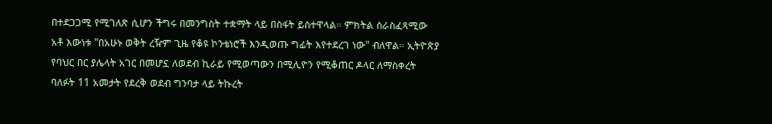በተደጋጋሚ የሚገለጽ ሲሆን ችግሩ በመንግስት ተቋማት ላይ በስፋት ይስተዋላል። ምክትል ስራስፈጻሚው አቶ እውነቱ ''በአሁኑ ወቅት ረዥም ጊዜ የቆዩ ኮንቴነሮች እንዲወጡ ግፊት እየተደረገ ነው'' ብለዋል። ኢትዮጵያ የባህር በር ያሌላት አገር በመሆኗ ለወደብ ኪራይ የሚወጣውን በሚሊዮን የሚቆጠር ዶላር ለማስቀረት ባለፉት 11 አመታት የደረቅ ወደብ ግንባታ ላይ ትኩረት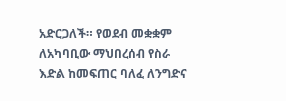አድርጋለች። የወደብ መቋቋም ለአካባቢው ማህበረሰብ የስራ እድል ከመፍጠር ባለፈ ለንግድና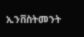ኢንቨስትመንት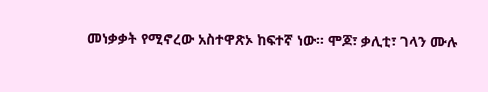መነቃቃት የሚኖረው አስተዋጽኦ ከፍተኛ ነው። ሞጆ፣ ቃሊቲ፣ ገላን ሙሉ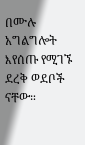በሙሉ አግልግሎት እየሰጡ የሚገኙ ደረቅ ወደቦች ናቸው።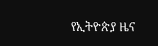የኢትዮጵያ ዜና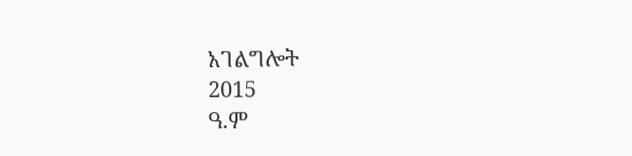አገልግሎት
2015
ዓ.ም